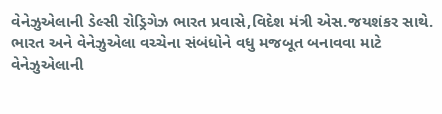વેનેઝુએલાની ડેલ્સી રોડ્રિગેઝ ભારત પ્રવાસે,વિદેશ મંત્રી એસ.જયશંકર સાથે.
ભારત અને વેનેઝુએલા વચ્ચેના સંબંધોને વધુ મજબૂત બનાવવા માટે વેનેઝુએલાની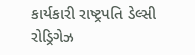કાર્યકારી રાષ્ટ્રપતિ ડેલ્સી રોડ્રિગેઝ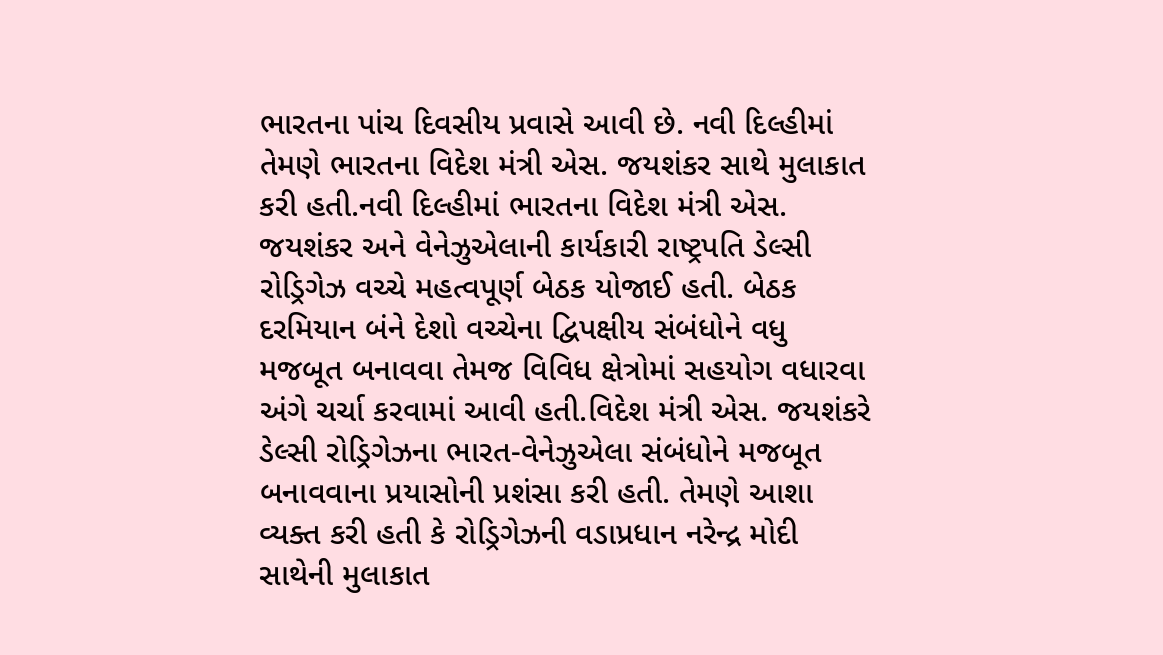ભારતના પાંચ દિવસીય પ્રવાસે આવી છે. નવી દિલ્હીમાં તેમણે ભારતના વિદેશ મંત્રી એસ. જયશંકર સાથે મુલાકાત કરી હતી.નવી દિલ્હીમાં ભારતના વિદેશ મંત્રી એસ. જયશંકર અને વેનેઝુએલાની કાર્યકારી રાષ્ટ્રપતિ ડેલ્સી રોડ્રિગેઝ વચ્ચે મહત્વપૂર્ણ બેઠક યોજાઈ હતી. બેઠક દરમિયાન બંને દેશો વચ્ચેના દ્વિપક્ષીય સંબંધોને વધુ મજબૂત બનાવવા તેમજ વિવિધ ક્ષેત્રોમાં સહયોગ વધારવા અંગે ચર્ચા કરવામાં આવી હતી.વિદેશ મંત્રી એસ. જયશંકરે ડેલ્સી રોડ્રિગેઝના ભારત-વેનેઝુએલા સંબંધોને મજબૂત બનાવવાના પ્રયાસોની પ્રશંસા કરી હતી. તેમણે આશા વ્યક્ત કરી હતી કે રોડ્રિગેઝની વડાપ્રધાન નરેન્દ્ર મોદી સાથેની મુલાકાત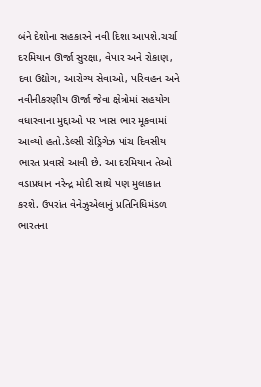બંને દેશોના સહકારને નવી દિશા આપશે.ચર્ચા દરમિયાન ઊર્જા સુરક્ષા, વેપાર અને રોકાણ, દવા ઉદ્યોગ, આરોગ્ય સેવાઓ, પરિવહન અને નવીનીકરણીય ઊર્જા જેવા ક્ષેત્રોમાં સહયોગ વધારવાના મુદ્દાઓ પર ખાસ ભાર મૂકવામાં આવ્યો હતો.ડેલ્સી રોડ્રિગેઝ પાંચ દિવસીય ભારત પ્રવાસે આવી છે. આ દરમિયાન તેઓ વડાપ્રધાન નરેન્દ્ર મોદી સાથે પણ મુલાકાત કરશે. ઉપરાંત વેનેઝુએલાનું પ્રતિનિધિમંડળ ભારતના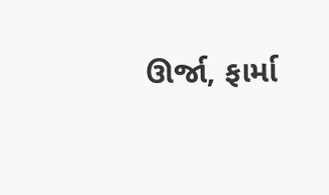ઊર્જા, ફાર્મા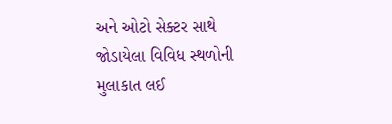અને ઓટો સેક્ટર સાથે જોડાયેલા વિવિધ સ્થળોની મુલાકાત લઈ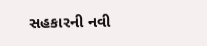સહકારની નવી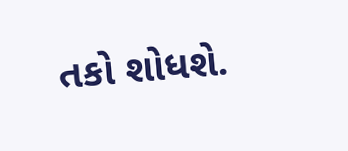તકો શોધશે.